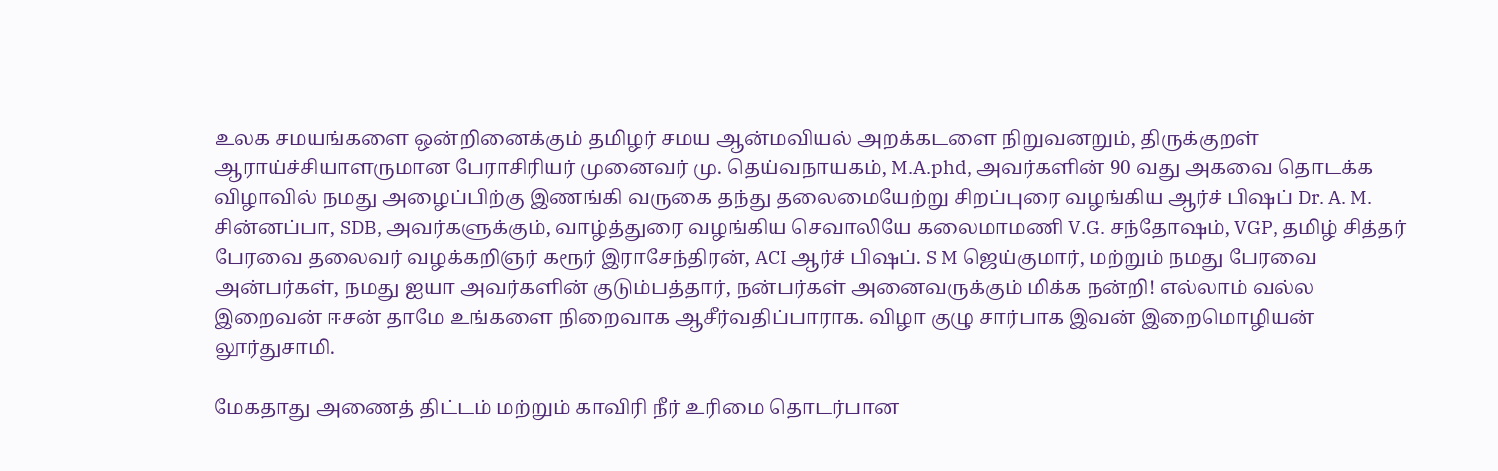உலக சமயங்களை ஒன்றினைக்கும் தமிழர் சமய ஆன்மவியல் அறக்கடளை நிறுவனறும், திருக்குறள் ஆராய்ச்சியாளருமான பேராசிரியர் முனைவர் மு. தெய்வநாயகம், M.A.phd, அவர்களின் 90 வது அகவை தொடக்க விழாவில் நமது அழைப்பிற்கு இணங்கி வருகை தந்து தலைமையேற்று சிறப்புரை வழங்கிய ஆர்ச் பிஷப் Dr. A. M. சின்னப்பா, SDB, அவர்களுக்கும், வாழ்த்துரை வழங்கிய செவாலியே கலைமாமணி V.G. சந்தோஷம், VGP, தமிழ் சித்தர் பேரவை தலைவர் வழக்கறிஞர் கரூர் இராசேந்திரன், ACI ஆர்ச் பிஷப். S M ஜெய்குமார், மற்றும் நமது பேரவை அன்பர்கள், நமது ஐயா அவர்களின் குடும்பத்தார், நன்பர்கள் அனைவருக்கும் மிக்க நன்றி! எல்லாம் வல்ல இறைவன் ஈசன் தாமே உங்களை நிறைவாக ஆசீர்வதிப்பாராக. விழா குழு சார்பாக இவன் இறைமொழியன் லூர்துசாமி.

மேகதாது அணைத் திட்டம் மற்றும் காவிரி நீர் உரிமை தொடர்பான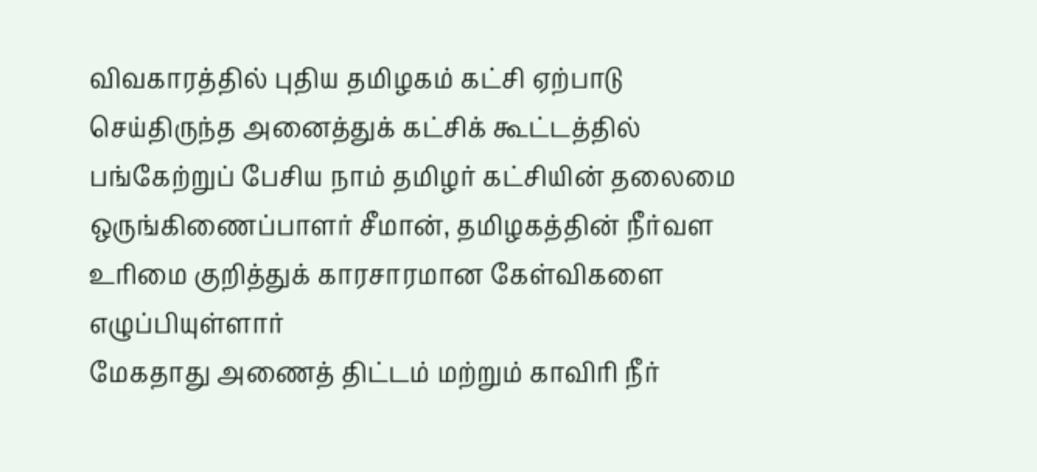விவகாரத்தில் புதிய தமிழகம் கட்சி ஏற்பாடு செய்திருந்த அனைத்துக் கட்சிக் கூட்டத்தில் பங்கேற்றுப் பேசிய நாம் தமிழர் கட்சியின் தலைமை ஒருங்கிணைப்பாளர் சீமான், தமிழகத்தின் நீர்வள உரிமை குறித்துக் காரசாரமான கேள்விகளை எழுப்பியுள்ளார்
மேகதாது அணைத் திட்டம் மற்றும் காவிரி நீர்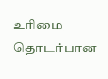உரிமை தொடர்பான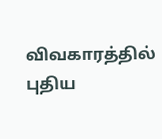விவகாரத்தில் புதிய